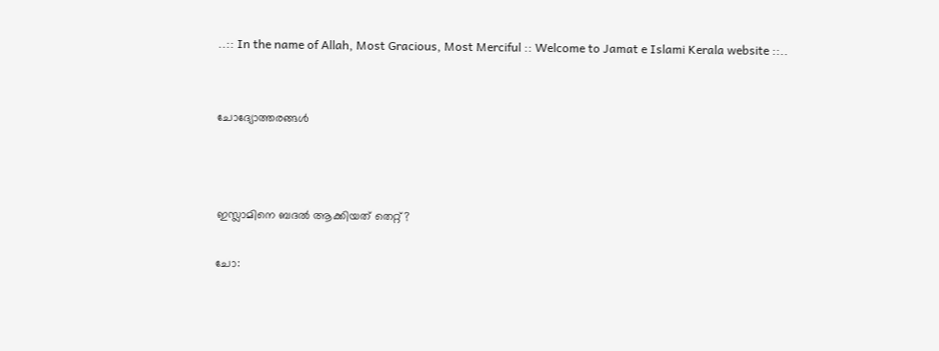..:: In the name of Allah, Most Gracious, Most Merciful :: Welcome to Jamat e Islami Kerala website ::..


ചോദ്യോത്തരങ്ങള്‍



ഇസ്ലാമിനെ ബദല്‍ ആക്കിയത് തെറ്റ്?

ചോ: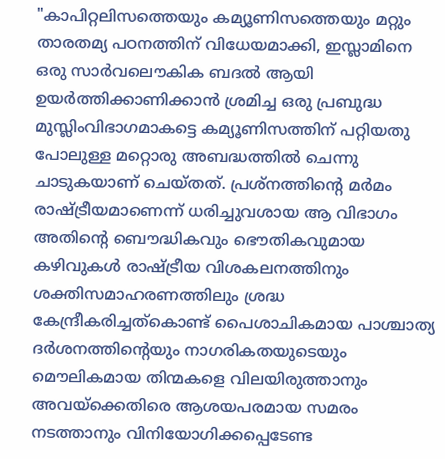"കാപിറ്റലിസത്തെയും കമ്യൂണിസത്തെയും മറ്റും താരതമ്യ പഠനത്തിന് വിധേയമാക്കി, ഇസ്ലാമിനെ ഒരു സാര്‍വലൌകിക ബദല്‍ ആയി ഉയര്‍ത്തിക്കാണിക്കാന്‍ ശ്രമിച്ച ഒരു പ്രബുദ്ധ മുസ്ലിംവിഭാഗമാകട്ടെ കമ്യൂണിസത്തിന് പറ്റിയതു പോലുള്ള മറ്റൊരു അബദ്ധത്തില്‍ ചെന്നു ചാടുകയാണ് ചെയ്തത്. പ്രശ്നത്തിന്റെ മര്‍മം രാഷ്ട്രീയമാണെന്ന് ധരിച്ചുവശായ ആ വിഭാഗം അതിന്റെ ബൌദ്ധികവും ഭൌതികവുമായ കഴിവുകള്‍ രാഷ്ട്രീയ വിശകലനത്തിനും ശക്തിസമാഹരണത്തിലും ശ്രദ്ധ കേന്ദ്രീകരിച്ചത്കൊണ്ട് പൈശാചികമായ പാശ്ചാത്യ ദര്‍ശനത്തിന്റെയും നാഗരികതയുടെയും മൌലികമായ തിന്മകളെ വിലയിരുത്താനും അവയ്ക്കെതിരെ ആശയപരമായ സമരം നടത്താനും വിനിയോഗിക്കപ്പെടേണ്ട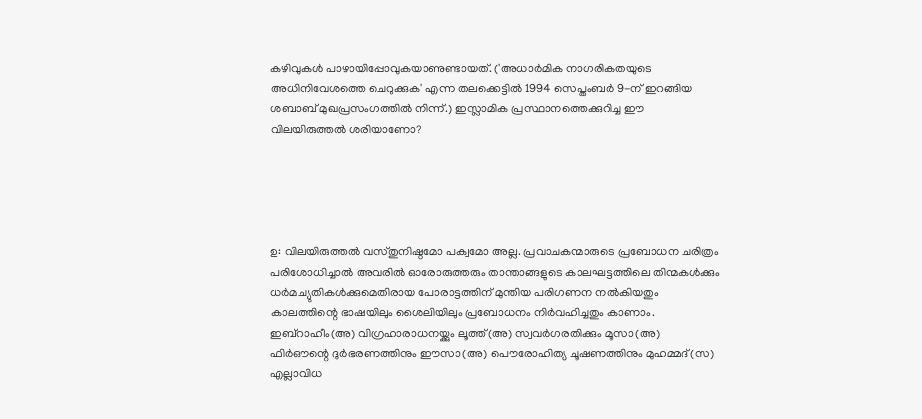കഴിവുകള്‍ പാഴായിപ്പോവുകയാണുണ്ടായത്. ('അധാര്‍മിക നാഗരികതയുടെ അധിനിവേശത്തെ ചെറുക്കുക' എന്ന തലക്കെട്ടില്‍ 1994 സെപ്തംബര്‍ 9-ന് ഇറങ്ങിയ ശബാബ് മുഖപ്രസംഗത്തില്‍ നിന്ന്.) ഇസ്ലാമിക പ്രസ്ഥാനത്തെക്കുറിച്ച ഈ വിലയിരുത്തല്‍ ശരിയാണോ?





ഉ: വിലയിരുത്തല്‍ വസ്തുനിഷ്ഠമോ പക്വമോ അല്ല. പ്രവാചകന്മാരുടെ പ്രബോധന ചരിത്രം പരിശോധിച്ചാല്‍ അവരില്‍ ഓരോരുത്തരും താന്താങ്ങളുടെ കാലഘട്ടത്തിലെ തിന്മകള്‍ക്കും ധര്‍മച്യുതികള്‍ക്കുമെതിരായ പോരാട്ടത്തിന് മുന്തിയ പരിഗണന നല്‍കിയതും കാലത്തിന്റെ ഭാഷയിലും ശൈലിയിലും പ്രബോധനം നിര്‍വഹിച്ചതും കാണാം. ഇബ്റാഹീം(അ) വിഗ്രഹാരാധനയ്ക്കും ലൂത്ത്(അ) സ്വവര്‍ഗരതിക്കും മൂസാ(അ) ഫിര്‍ഔന്റെ ദുര്‍ഭരണത്തിനും ഈസാ(അ) പൌരോഹിത്യ ചൂഷണത്തിനും മുഹമ്മദ്(സ) എല്ലാവിധ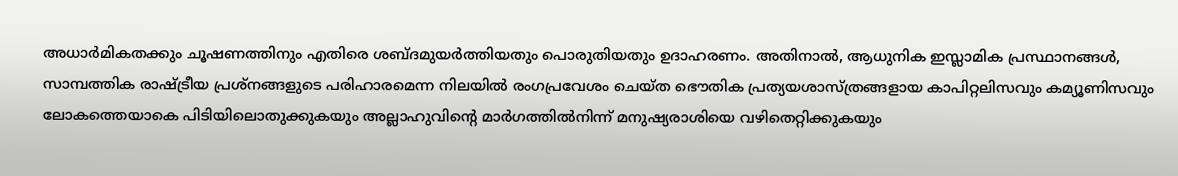അധാര്‍മികതക്കും ചൂഷണത്തിനും എതിരെ ശബ്ദമുയര്‍ത്തിയതും പൊരുതിയതും ഉദാഹരണം. അതിനാല്‍, ആധുനിക ഇസ്ലാമിക പ്രസ്ഥാനങ്ങള്‍, സാമ്പത്തിക രാഷ്ട്രീയ പ്രശ്നങ്ങളുടെ പരിഹാരമെന്ന നിലയില്‍ രംഗപ്രവേശം ചെയ്ത ഭൌതിക പ്രത്യയശാസ്ത്രങ്ങളായ കാപിറ്റലിസവും കമ്യൂണിസവും ലോകത്തെയാകെ പിടിയിലൊതുക്കുകയും അല്ലാഹുവിന്റെ മാര്‍ഗത്തില്‍നിന്ന് മനുഷ്യരാശിയെ വഴിതെറ്റിക്കുകയും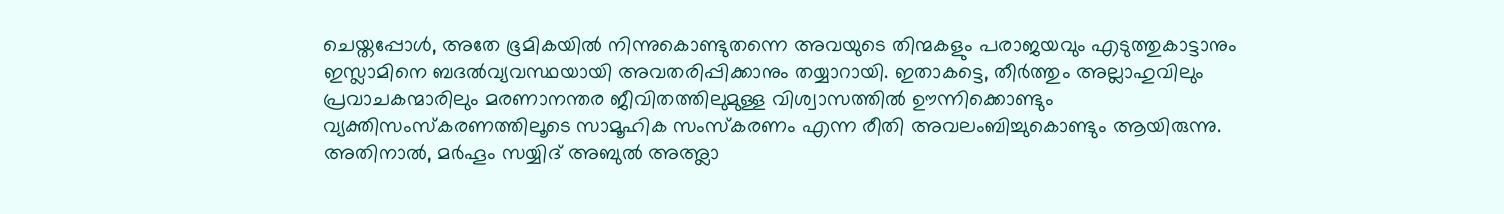ചെയ്തപ്പോള്‍, അതേ ഭൂമികയില്‍ നിന്നുകൊണ്ടുതന്നെ അവയുടെ തിന്മകളും പരാജയവും എടുത്തുകാട്ടാനും ഇസ്ലാമിനെ ബദല്‍വ്യവസ്ഥയായി അവതരിപ്പിക്കാനും തയ്യാറായി. ഇതാകട്ടെ, തീര്‍ത്തും അല്ലാഹുവിലും പ്രവാചകന്മാരിലും മരണാനന്തര ജീവിതത്തിലുമുള്ള വിശ്വാസത്തില്‍ ഊന്നിക്കൊണ്ടും വ്യക്തിസംസ്കരണത്തിലൂടെ സാമൂഹിക സംസ്കരണം എന്ന രീതി അവലംബിച്ചുകൊണ്ടും ആയിരുന്നു. അതിനാല്‍, മര്‍ഹൂം സയ്യിദ് അബുല്‍ അഅ്ലാ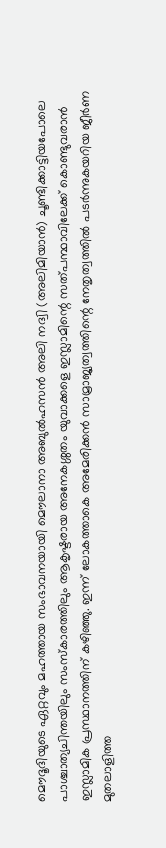മൌദൂദിയുടെ ഏറ്റവും മഹത്തായ സംഭാവനയായി മൌലാനാ അബുല്‍ഹസന്‍ അലി നദ്വി (അലിമിയാന്‍) ചൂണ്ടിക്കാട്ടിയപോലെ പാശ്ചാത്യചിന്തയിലും സംസ്കാരത്തിലും ആകൃഷ്ടരായ അനേകശ്ശതം യുവാക്കളെ ഇസ്ലാമിന്റെ സത്പന്ഥാവിലേക്ക് കൊണ്ടുവരാന്‍ ഇസ്ലാമിക പ്രസ്ഥാനത്തിന് കഴിഞ്ഞു. ഇന്ന് ലോകത്താകെ അമേരിക്കന്‍ സാമ്രാജ്യത്വത്തിന്റെ നേതൃത്വത്തില്‍ പടര്‍ന്നുകയറിയ ജീര്‍ണ മുതലാളിത്ത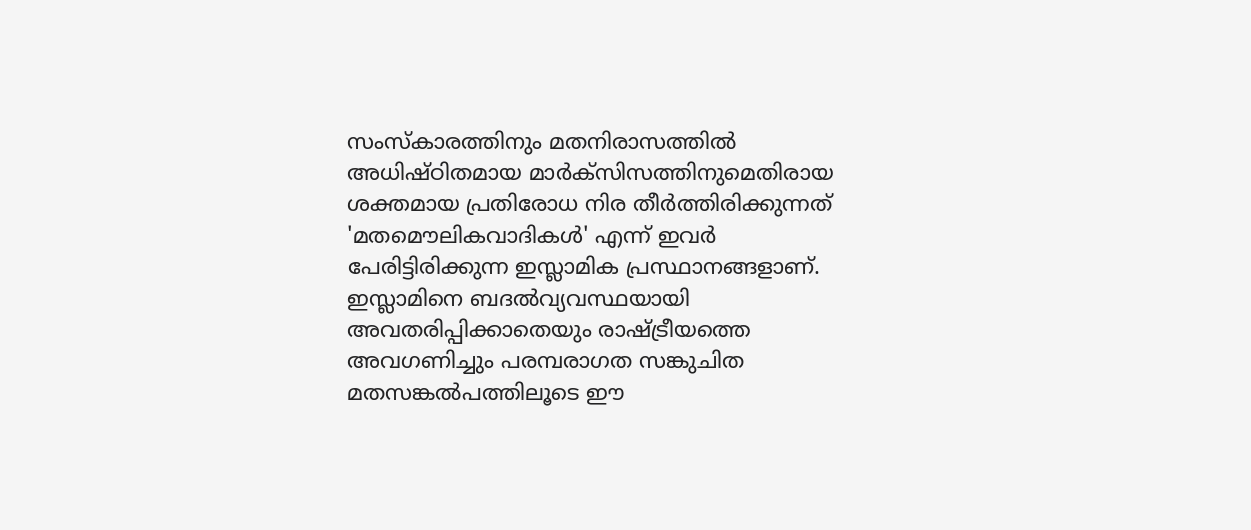സംസ്കാരത്തിനും മതനിരാസത്തില്‍ അധിഷ്ഠിതമായ മാര്‍ക്സിസത്തിനുമെതിരായ ശക്തമായ പ്രതിരോധ നിര തീര്‍ത്തിരിക്കുന്നത് 'മതമൌലികവാദികള്‍' എന്ന് ഇവര്‍ പേരിട്ടിരിക്കുന്ന ഇസ്ലാമിക പ്രസ്ഥാനങ്ങളാണ്. ഇസ്ലാമിനെ ബദല്‍വ്യവസ്ഥയായി അവതരിപ്പിക്കാതെയും രാഷ്ട്രീയത്തെ അവഗണിച്ചും പരമ്പരാഗത സങ്കുചിത മതസങ്കല്‍പത്തിലൂടെ ഈ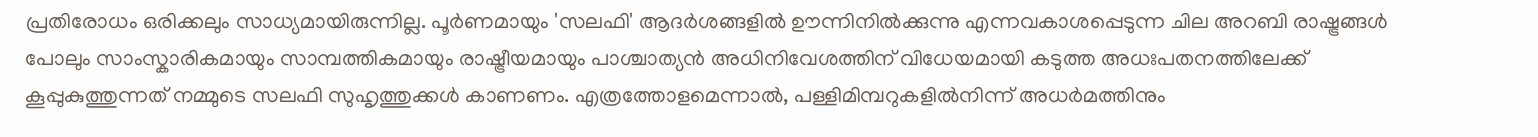പ്രതിരോധം ഒരിക്കലും സാധ്യമായിരുന്നില്ല. പൂര്‍ണമായും 'സലഫി' ആദര്‍ശങ്ങളില്‍ ഊന്നിനില്‍ക്കുന്നു എന്നവകാശപ്പെടുന്ന ചില അറബി രാഷ്ട്രങ്ങള്‍ പോലും സാംസ്കാരികമായും സാമ്പത്തികമായും രാഷ്ട്രീയമായും പാശ്ചാത്യന്‍ അധിനിവേശത്തിന് വിധേയമായി കടുത്ത അധഃപതനത്തിലേക്ക് കൂപ്പുകുത്തുന്നത് നമ്മുടെ സലഫി സുഹൃത്തുക്കള്‍ കാണണം. എത്രത്തോളമെന്നാല്‍, പള്ളിമിമ്പറുകളില്‍നിന്ന് അധര്‍മത്തിനും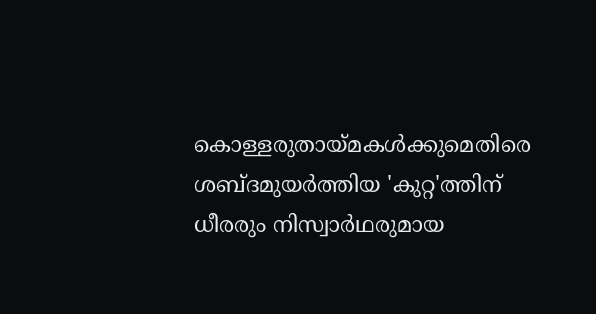കൊള്ളരുതായ്മകള്‍ക്കുമെതിരെ ശബ്ദമുയര്‍ത്തിയ 'കുറ്റ'ത്തിന് ധീരരും നിസ്വാര്‍ഥരുമായ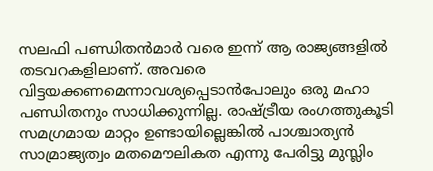സലഫി പണ്ഡിതന്‍മാര്‍ വരെ ഇന്ന് ആ രാജ്യങ്ങളില്‍ തടവറകളിലാണ്. അവരെ വിട്ടയക്കണമെന്നാവശ്യപ്പെടാന്‍പോലും ഒരു മഹാ പണ്ഡിതനും സാധിക്കുന്നില്ല. രാഷ്ട്രീയ രംഗത്തുകൂടി സമഗ്രമായ മാറ്റം ഉണ്ടായില്ലെങ്കില്‍ പാശ്ചാത്യന്‍ സാമ്രാജ്യത്വം മതമൌലികത എന്നു പേരിട്ടു മുസ്ലിം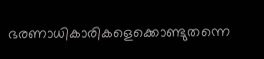ഭരണാധികാരികളെക്കൊണ്ടുതന്നെ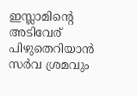ഇസ്ലാമിന്റെ അടിവേര് പിഴുതെറിയാന്‍ സര്‍വ ശ്രമവും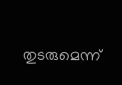തുടരുമെന്ന്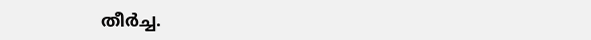തീര്‍ച്ച.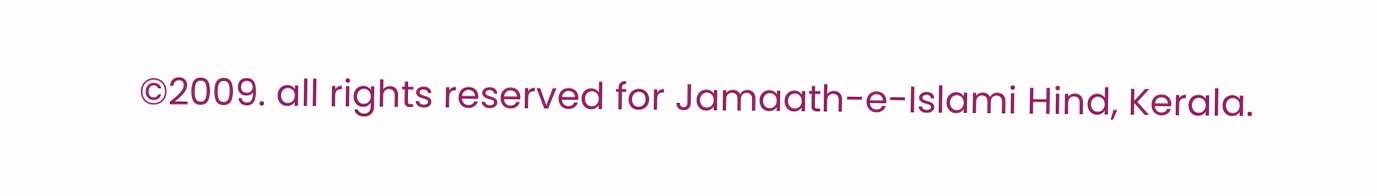©2009. all rights reserved for Jamaath-e-Islami Hind, Kerala.